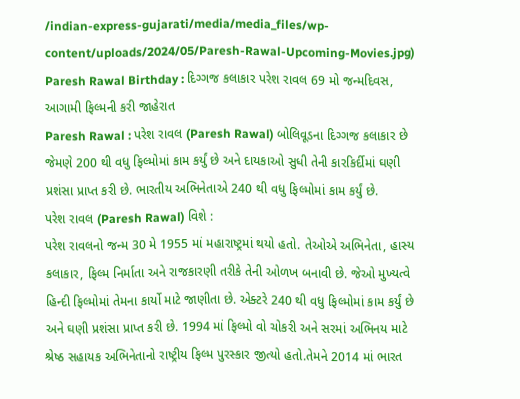/indian-express-gujarati/media/media_files/wp-content/uploads/2024/05/Paresh-Rawal-Upcoming-Movies.jpg)
Paresh Rawal Birthday : દિગ્ગજ કલાકાર પરેશ રાવલ 69 મો જન્મદિવસ, આગામી ફિલ્મની કરી જાહેરાત
Paresh Rawal : પરેશ રાવલ (Paresh Rawal) બોલિવૂડના દિગ્ગજ કલાકાર છે જેમણે 200 થી વધુ ફિલ્મોમાં કામ કર્યું છે અને દાયકાઓ સુધી તેની કારકિર્દીમાં ઘણી પ્રશંસા પ્રાપ્ત કરી છે. ભારતીય અભિનેતાએ 240 થી વધુ ફિલ્મોમાં કામ કર્યું છે.
પરેશ રાવલ (Paresh Rawal) વિશે :
પરેશ રાવલનો જન્મ 30 મે 1955 માં મહારાષ્ટ્રમાં થયો હતો. તેઓએ અભિનેતા, હાસ્ય કલાકાર, ફિલ્મ નિર્માતા અને રાજકારણી તરીકે તેની ઓળખ બનાવી છે. જેઓ મુખ્યત્વે હિન્દી ફિલ્મોમાં તેમના કાર્યો માટે જાણીતા છે. એક્ટરે 240 થી વધુ ફિલ્મોમાં કામ કર્યું છે અને ઘણી પ્રશંસા પ્રાપ્ત કરી છે. 1994 માં ફિલ્મો વો ચોકરી અને સરમાં અભિનય માટે શ્રેષ્ઠ સહાયક અભિનેતાનો રાષ્ટ્રીય ફિલ્મ પુરસ્કાર જીત્યો હતો.તેમને 2014 માં ભારત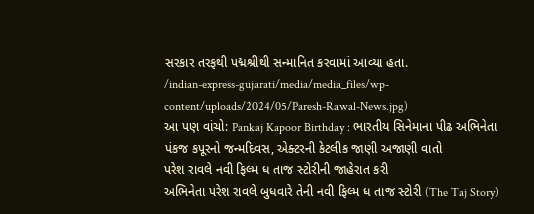સરકાર તરફથી પદ્મશ્રીથી સન્માનિત કરવામાં આવ્યા હતા.
/indian-express-gujarati/media/media_files/wp-content/uploads/2024/05/Paresh-Rawal-News.jpg)
આ પણ વાંચો: Pankaj Kapoor Birthday : ભારતીય સિનેમાના પીઢ અભિનેતા પંકજ કપૂરનો જન્મદિવસ, એક્ટરની કેટલીક જાણી અજાણી વાતો
પરેશ રાવલે નવી ફિલ્મ ધ તાજ સ્ટોરીની જાહેરાત કરી
અભિનેતા પરેશ રાવલે બુધવારે તેની નવી ફિલ્મ ધ તાજ સ્ટોરી (The Taj Story)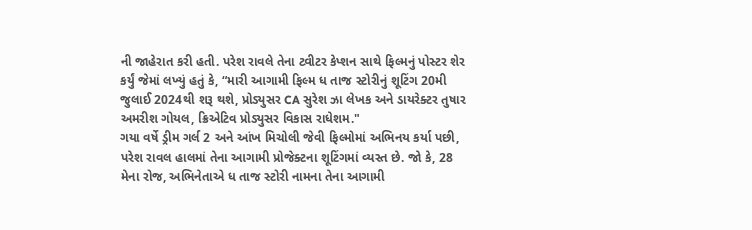ની જાહેરાત કરી હતી. પરેશ રાવલે તેના ટ્વીટર કેપ્શન સાથે ફિલ્મનું પોસ્ટર શેર કર્યું જેમાં લખ્યું હતું કે, “મારી આગામી ફિલ્મ ધ તાજ સ્ટોરીનું શૂટિંગ 20મી જુલાઈ 2024થી શરૂ થશે, પ્રોડ્યુસર CA સુરેશ ઝા લેખક અને ડાયરેક્ટર તુષાર અમરીશ ગોયલ, ક્રિએટિવ પ્રોડ્યુસર વિકાસ રાધેશમ."
ગયા વર્ષે ડ્રીમ ગર્લ 2 અને આંખ મિચોલી જેવી ફિલ્મોમાં અભિનય કર્યા પછી, પરેશ રાવલ હાલમાં તેના આગામી પ્રોજેક્ટના શૂટિંગમાં વ્યસ્ત છે. જો કે, 28 મેના રોજ, અભિનેતાએ ધ તાજ સ્ટોરી નામના તેના આગામી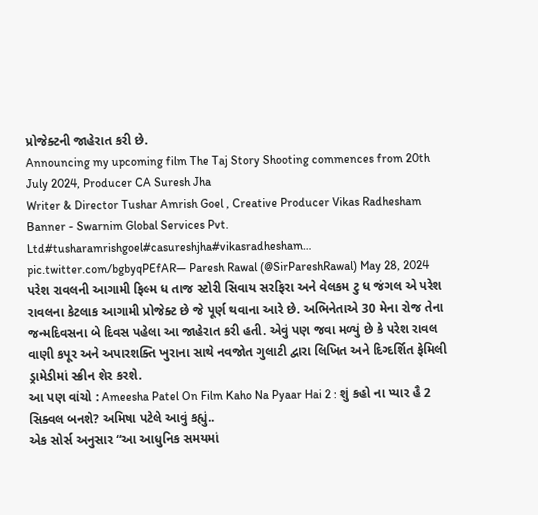પ્રોજેક્ટની જાહેરાત કરી છે.
Announcing my upcoming film The Taj Story Shooting commences from 20th July 2024, Producer CA Suresh Jha
Writer & Director Tushar Amrish Goel , Creative Producer Vikas Radhesham
Banner - Swarnim Global Services Pvt. Ltd#tusharamrishgoel#casureshjha#vikasradhesham… pic.twitter.com/bgbyqPEfAR— Paresh Rawal (@SirPareshRawal) May 28, 2024
પરેશ રાવલની આગામી ફિલ્મ ધ તાજ સ્ટોરી સિવાય સરફિરા અને વેલકમ ટુ ધ જંગલ એ પરેશ રાવલના કેટલાક આગામી પ્રોજેક્ટ છે જે પૂર્ણ થવાના આરે છે. અભિનેતાએ 30 મેના રોજ તેના જન્મદિવસના બે દિવસ પહેલા આ જાહેરાત કરી હતી. એવું પણ જવા મળ્યું છે કે પરેશ રાવલ વાણી કપૂર અને અપારશક્તિ ખુરાના સાથે નવજોત ગુલાટી દ્વારા લિખિત અને દિગ્દર્શિત ફેમિલી ડ્રામેડીમાં સ્ક્રીન શેર કરશે.
આ પણ વાંચો : Ameesha Patel On Film Kaho Na Pyaar Hai 2 : શું કહો ના પ્યાર હૈ 2 સિક્વલ બનશે? અમિષા પટેલે આવું કહ્યું..
એક સોર્સ અનુસાર “આ આધુનિક સમયમાં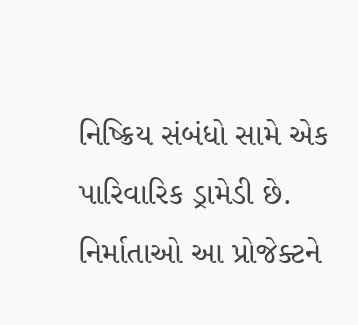નિષ્ક્રિય સંબંધો સામે એક પારિવારિક ડ્રામેડી છે. નિર્માતાઓ આ પ્રોજેક્ટને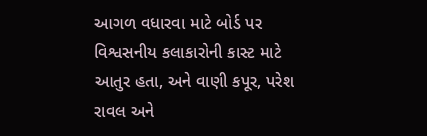આગળ વધારવા માટે બોર્ડ પર વિશ્વસનીય કલાકારોની કાસ્ટ માટે આતુર હતા, અને વાણી કપૂર, પરેશ રાવલ અને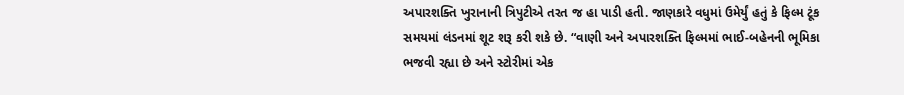અપારશક્તિ ખુરાનાની ત્રિપુટીએ તરત જ હા પાડી હતી. જાણકારે વધુમાં ઉમેર્યું હતું કે ફિલ્મ ટૂંક સમયમાં લંડનમાં શૂટ શરૂ કરી શકે છે. “વાણી અને અપારશક્તિ ફિલ્મમાં ભાઈ-બહેનની ભૂમિકા ભજવી રહ્યા છે અને સ્ટોરીમાં એક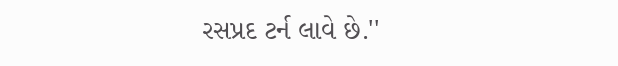રસપ્રદ ટર્ન લાવે છે.''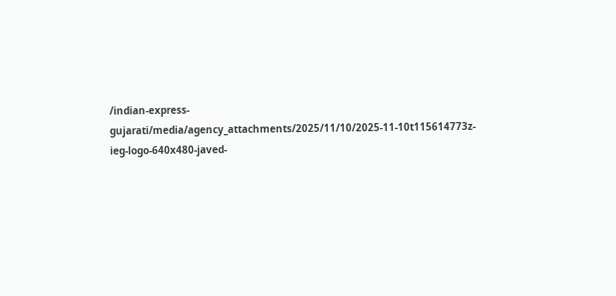/indian-express-gujarati/media/agency_attachments/2025/11/10/2025-11-10t115614773z-ieg-logo-640x480-javed-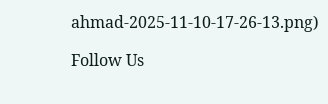ahmad-2025-11-10-17-26-13.png)

Follow Us